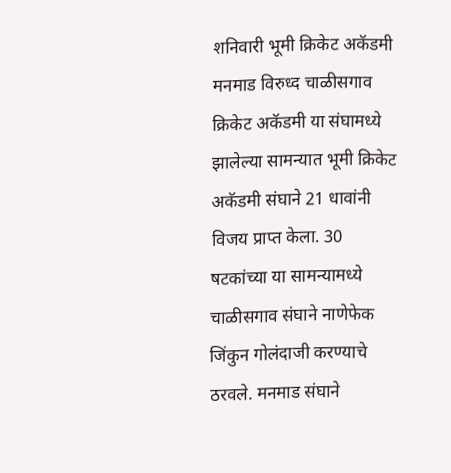शनिवारी भूमी क्रिकेट अकॅडमी मनमाड विरुध्द चाळीसगाव क्रिकेट अकॅडमी या संघामध्ये झालेल्या सामन्यात भूमी क्रिकेट अकॅडमी संघाने 21 धावांनी विजय प्राप्त केला. 30 षटकांच्या या सामन्यामध्ये चाळीसगाव संघाने नाणेफेक जिंकुन गोलंदाजी करण्याचे ठरवले. मनमाड संघाने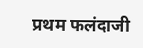प्रथम फलंदाजी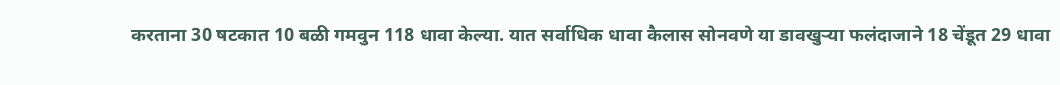करताना 30 षटकात 10 बळी गमवुन 118 धावा केल्या. यात सर्वाधिक धावा कैलास सोनवणे या डावखुऱ्या फलंदाजाने 18 चेंडूत 29 धावा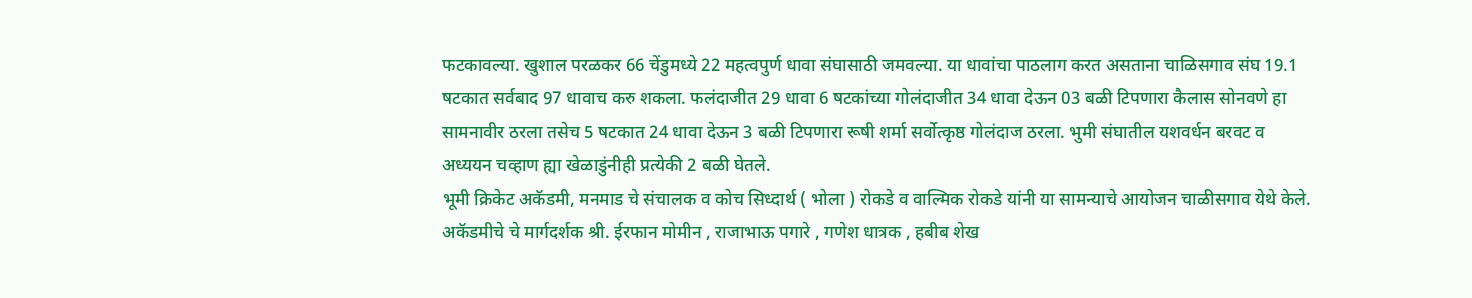फटकावल्या. खुशाल परळकर 66 चेंडुमध्ये 22 महत्वपुर्ण धावा संघासाठी जमवल्या. या धावांचा पाठलाग करत असताना चाळिसगाव संघ 19.1 षटकात सर्वबाद 97 धावाच करु शकला. फलंदाजीत 29 धावा 6 षटकांच्या गोलंदाजीत 34 धावा देऊन 03 बळी टिपणारा कैलास सोनवणे हा सामनावीर ठरला तसेच 5 षटकात 24 धावा देऊन 3 बळी टिपणारा रूषी शर्मा सर्वोत्कृष्ठ गोलंदाज ठरला. भुमी संघातील यशवर्धन बरवट व अध्ययन चव्हाण ह्या खेळाडुंनीही प्रत्येकी 2 बळी घेतले.
भूमी क्रिकेट अकॅडमी, मनमाड चे संचालक व कोच सिध्दार्थ ( भोला ) रोकडे व वाल्मिक रोकडे यांनी या सामन्याचे आयोजन चाळीसगाव येथे केले.
अकॅडमीचे चे मार्गदर्शक श्री. ईरफान मोमीन , राजाभाऊ पगारे , गणेश धात्रक , हबीब शेख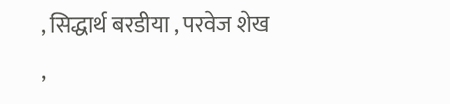, सिद्धार्थ बरडीया , परवेज शेख ,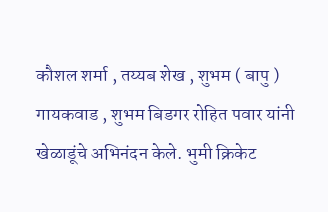कौशल शर्मा , तय्यब शेख , शुभम ( बापु ) गायकवाड , शुभम बिडगर रोहित पवार यांनी खेळाडूंचे अभिनंदन केले. भुमी क्रिकेट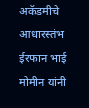अकॅडमीचे आधारस्तंभ ईरफान भाई मोमीन यांनी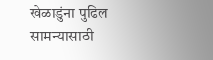खेळाडुंना पुढिल सामन्यासाठी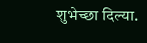शुभेच्छा दिल्या.